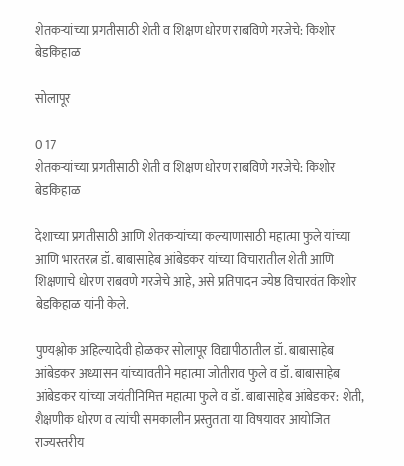शेतकऱ्यांच्या प्रगतीसाठी शेती व शिक्षण धोरण राबविणे गरजेचे: किशोर बेडकिहाळ

सोलापूर

0 17
शेतकऱ्यांच्या प्रगतीसाठी शेती व शिक्षण धोरण राबविणे गरजेचे: किशोर बेडकिहाळ

देशाच्या प्रगतीसाठी आणि शेतकऱ्यांच्या कल्याणासाठी महात्मा फुले यांच्या आणि भारतरत्न डॉ. बाबासाहेब आंबेडकर यांच्या विचारातील शेती आणि शिक्षणाचे धोरण राबवणे गरजेचे आहे, असे प्रतिपादन ज्येष्ठ विचारवंत किशोर बेडकिहाळ यांनी केले.

पुण्यश्लोक अहिल्यादेवी होळकर सोलापूर विद्यापीठातील डॉ. बाबासाहेब आंबेडकर अध्यासन यांच्यावतीने महात्मा जोतीराव फुले व डॉ. बाबासाहेब आंबेडकर यांच्या जयंतीनिमित्त महात्मा फुले व डॉ. बाबासाहेब आंबेडकर: शेती, शैक्षणीक धोरण व त्यांची समकालीन प्रस्तुतता या विषयावर आयोजित राज्यस्तरीय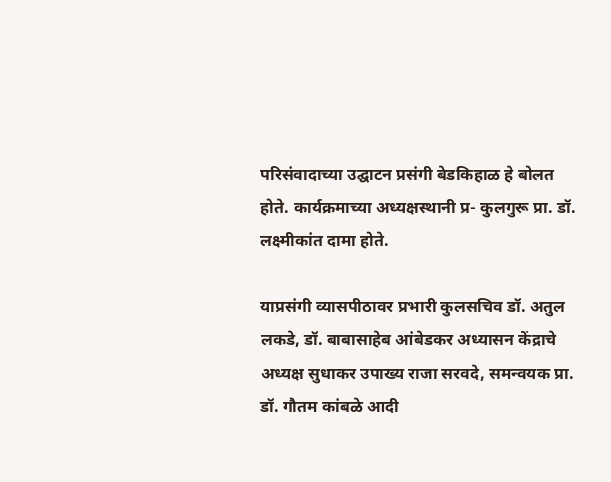परिसंवादाच्या उद्घाटन प्रसंगी बेडकिहाळ हे बोलत होते. कार्यक्रमाच्या अध्यक्षस्थानी प्र- कुलगुरू प्रा. डॉ. लक्ष्मीकांत दामा होते.

याप्रसंगी व्यासपीठावर प्रभारी कुलसचिव डॉ. अतुल लकडे, डॉ. बाबासाहेब आंबेडकर अध्यासन केंद्राचे अध्यक्ष सुधाकर उपाख्य राजा सरवदे, समन्वयक प्रा. डॉ. गौतम कांबळे आदी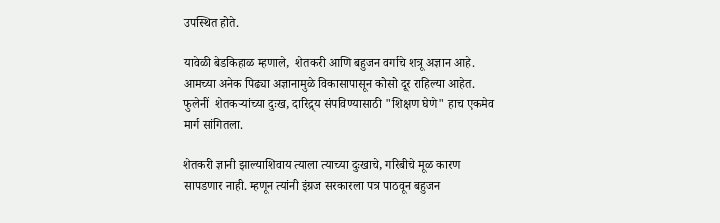उपस्थित होते.

यावेळी बेडकिहाळ म्हणाले,  शेतकरी आणि बहुजन वर्गाचे शत्रू अज्ञान आहे. आमच्या अनेक पिढ्या अज्ञानामुळे विकासापासून कोसो दूर राहिल्या आहेत. फुलेनीं  शेतकऱ्यांच्या दुःख, दारिद्र्य संपविण्यासाठी "शिक्षण घेणे" हाच एकमेव मार्ग सांगितला.

शेतकरी ज्ञानी झाल्याशिवाय त्याला त्याच्या दुःखाचे, गरिबीचे मूळ कारण सापडणार नाही. म्हणून त्यांनी इंग्रज सरकारला पत्र पाठवून बहुजन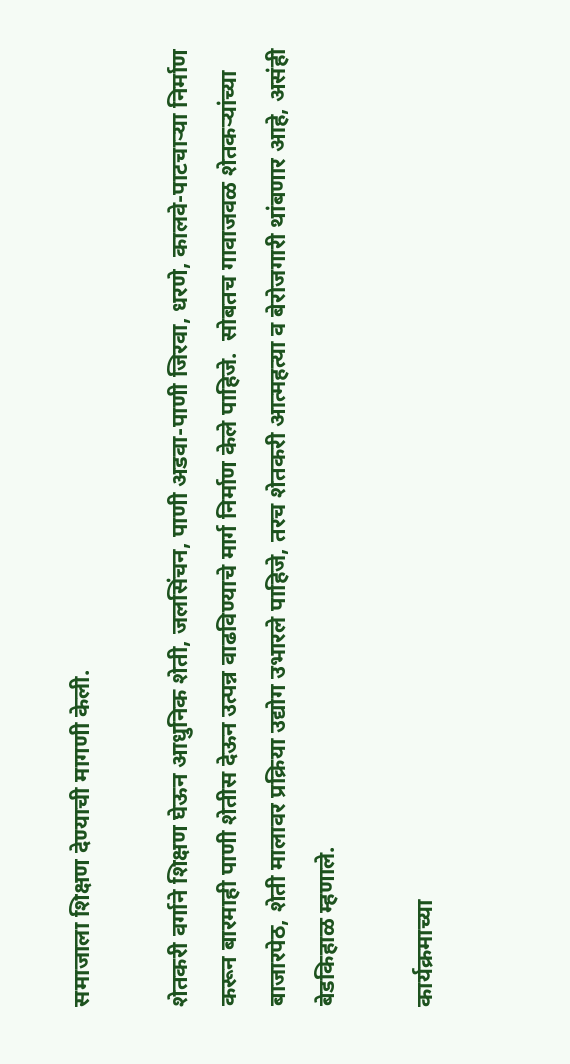समाजाला शिक्षण देण्याची मागणी केली.

शेतकरी वर्गाने शिक्षण घेऊन आधुनिक शेती, जलसिंचन, पाणी अडवा-पाणी जिरवा, धरणे, कालवे-पाटचाऱ्या निर्माण करून बारमाही पाणी शेतीस देऊन उत्पन्न वाढविण्याचे मार्ग निर्माण केले पाहिजे.  सोबतच गावाजवळ शेतकऱ्यांच्या बाजारपेठ, शेती मालावर प्रक्रिया उद्योग उभारले पाहिजे, तरच शेतकरी आत्महत्या व बेरोजगारी थांबणार आहे, असंही बेडकिहाळ म्हणाले.

कार्यक्रमाच्या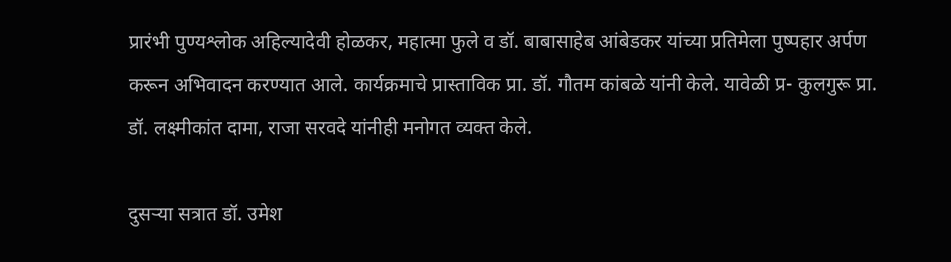प्रारंभी पुण्यश्लोक अहिल्यादेवी होळकर, महात्मा फुले व डॉ. बाबासाहेब आंबेडकर यांच्या प्रतिमेला पुष्पहार अर्पण करून अभिवादन करण्यात आले. कार्यक्रमाचे प्रास्ताविक प्रा. डॉ. गौतम कांबळे यांनी केले. यावेळी प्र- कुलगुरू प्रा. डॉ. लक्ष्मीकांत दामा, राजा सरवदे यांनीही मनोगत व्यक्त केले.

दुसऱ्या सत्रात डॉ. उमेश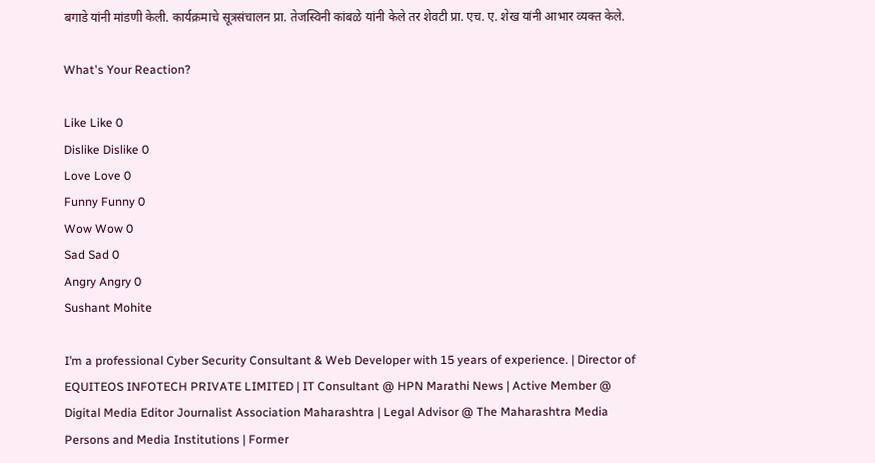बगाडे यांनी मांडणी केली. कार्यक्रमाचे सूत्रसंचालन प्रा. तेजस्विनी कांबळे यांनी केले तर शेवटी प्रा. एच. ए. शेख यांनी आभार व्यक्त केले.

What's Your Reaction?

Like Like 0
Dislike Dislike 0
Love Love 0
Funny Funny 0
Wow Wow 0
Sad Sad 0
Angry Angry 0
Sushant Mohite

I’m a professional Cyber Security Consultant & Web Developer with 15 years of experience. | Director of EQUITEOS INFOTECH PRIVATE LIMITED | IT Consultant @ HPN Marathi News | Active Member @ Digital Media Editor Journalist Association Maharashtra | Legal Advisor @ The Maharashtra Media Persons and Media Institutions | Former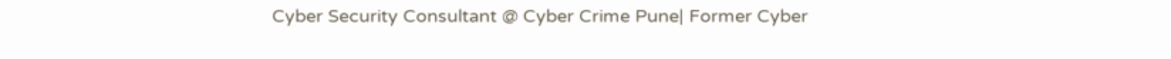Cyber Security Consultant @ Cyber Crime Pune| Former Cyber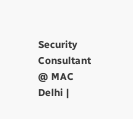Security Consultant @ MAC Delhi |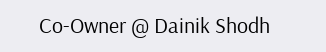Co-Owner @ Dainik Shodh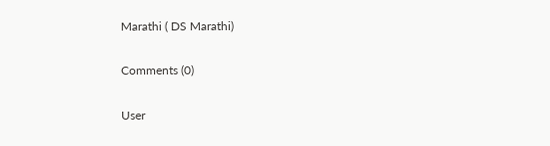Marathi ( DS Marathi)

Comments (0)

User